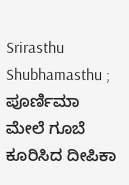Srirasthu Shubhamasthu ; ಪೂರ್ಣಿಮಾ ಮೇಲೆ ಗೂಬೆ ಕೂರಿಸಿದ ದೀಪಿಕಾ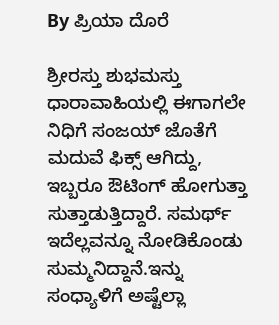By ಪ್ರಿಯಾ ದೊರೆ

ಶ್ರೀರಸ್ತು ಶುಭಮಸ್ತು ಧಾರಾವಾಹಿಯಲ್ಲಿ ಈಗಾಗಲೇ ನಿಧಿಗೆ ಸಂಜಯ್ ಜೊತೆಗೆ ಮದುವೆ ಫಿಕ್ಸ್ ಆಗಿದ್ದು, ಇಬ್ಬರೂ ಔಟಿಂಗ್ ಹೋಗುತ್ತಾ ಸುತ್ತಾಡುತ್ತಿದ್ದಾರೆ. ಸಮರ್ಥ್ ಇದೆಲ್ಲವನ್ನೂ ನೋಡಿಕೊಂಡು ಸುಮ್ಮನಿದ್ದಾನೆ.ಇನ್ನು ಸಂಧ್ಯಾಳಿಗೆ ಅಷ್ಟೆಲ್ಲಾ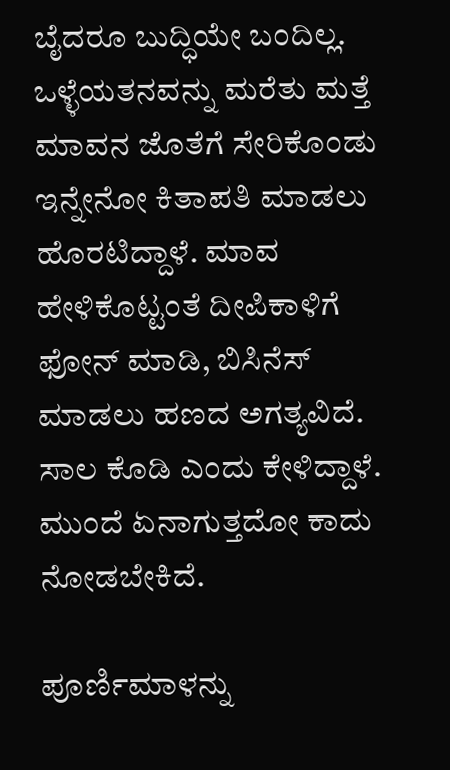ಬೈದರೂ ಬುದ್ಧಿಯೇ ಬಂದಿಲ್ಲ. ಒಳ್ಳೆಯತನವನ್ನು ಮರೆತು ಮತ್ತೆ ಮಾವನ ಜೊತೆಗೆ ಸೇರಿಕೊಂಡು ಇನ್ನೇನೋ ಕಿತಾಪತಿ ಮಾಡಲು ಹೊರಟಿದ್ದಾಳೆ. ಮಾವ ಹೇಳಿಕೊಟ್ಟಂತೆ ದೀಪಿಕಾಳಿಗೆ ಫೋನ್ ಮಾಡಿ, ಬಿಸಿನೆಸ್ ಮಾಡಲು ಹಣದ ಅಗತ್ಯವಿದೆ. ಸಾಲ ಕೊಡಿ ಎಂದು ಕೇಳಿದ್ದಾಳೆ. ಮುಂದೆ ಏನಾಗುತ್ತದೋ ಕಾದು ನೋಡಬೇಕಿದೆ.

ಪೂರ್ಣಿಮಾಳನ್ನು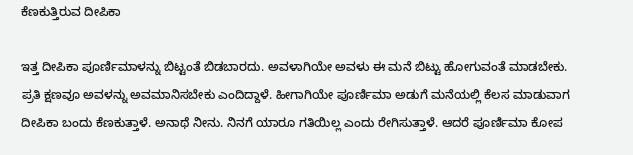ಕೆಣಕುತ್ತಿರುವ ದೀಪಿಕಾ

ಇತ್ತ ದೀಪಿಕಾ ಪೂರ್ಣಿಮಾಳನ್ನು ಬಿಟ್ಟಂತೆ ಬಿಡಬಾರದು. ಅವಳಾಗಿಯೇ ಅವಳು ಈ ಮನೆ ಬಿಟ್ಟು ಹೋಗುವಂತೆ ಮಾಡಬೇಕು. ಪ್ರತಿ ಕ್ಷಣವೂ ಅವಳನ್ನು ಅವಮಾನಿಸಬೇಕು ಎಂದಿದ್ದಾಳೆ. ಹೀಗಾಗಿಯೇ ಪೂರ್ಣಿಮಾ ಅಡುಗೆ ಮನೆಯಲ್ಲಿ ಕೆಲಸ ಮಾಡುವಾಗ ದೀಪಿಕಾ ಬಂದು ಕೆಣಕುತ್ತಾಳೆ. ಅನಾಥೆ ನೀನು. ನಿನಗೆ ಯಾರೂ ಗತಿಯಿಲ್ಲ ಎಂದು ರೇಗಿಸುತ್ತಾಳೆ. ಆದರೆ ಪೂರ್ಣಿಮಾ ಕೋಪ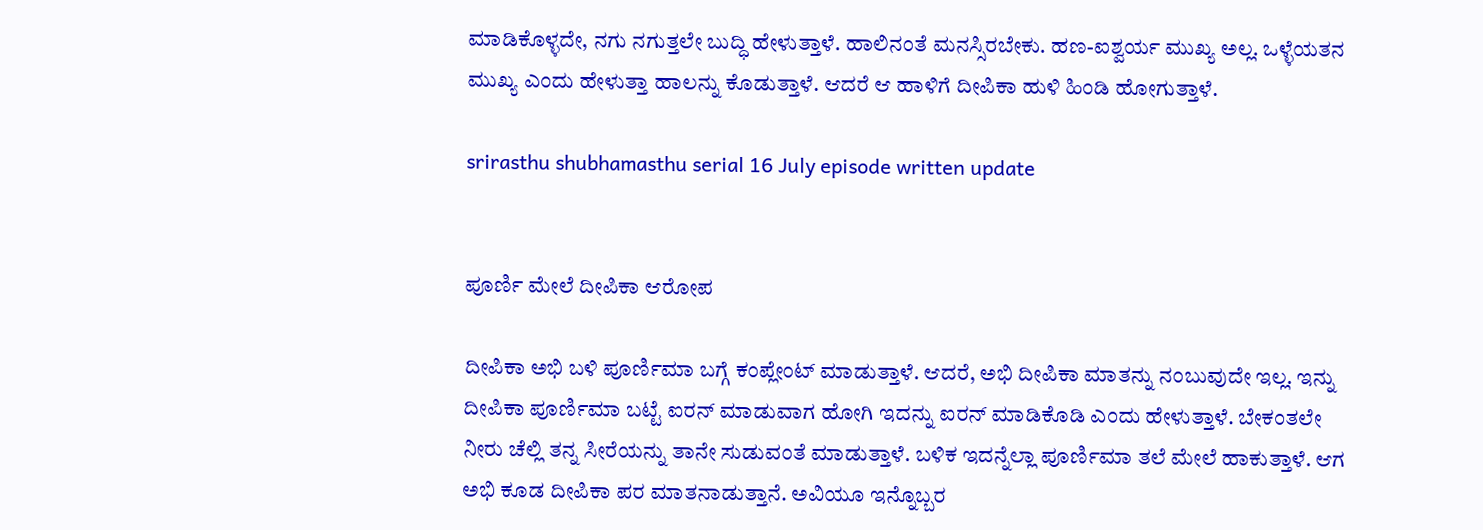ಮಾಡಿಕೊಳ್ಳದೇ, ನಗು ನಗುತ್ತಲೇ ಬುದ್ಧಿ ಹೇಳುತ್ತಾಳೆ. ಹಾಲಿನಂತೆ ಮನಸ್ಸಿರಬೇಕು. ಹಣ-ಐಶ್ವರ್ಯ ಮುಖ್ಯ ಅಲ್ಲ. ಒಳ್ಳೆಯತನ ಮುಖ್ಯ ಎಂದು ಹೇಳುತ್ತಾ ಹಾಲನ್ನು ಕೊಡುತ್ತಾಳೆ. ಆದರೆ ಆ ಹಾಳಿಗೆ ದೀಪಿಕಾ ಹುಳಿ ಹಿಂಡಿ ಹೋಗುತ್ತಾಳೆ.

srirasthu shubhamasthu serial 16 July episode written update


ಪೂರ್ಣಿ ಮೇಲೆ ದೀಪಿಕಾ ಆರೋಪ

ದೀಪಿಕಾ ಅಭಿ ಬಳಿ ಪೂರ್ಣಿಮಾ ಬಗ್ಗೆ ಕಂಪ್ಲೇಂಟ್ ಮಾಡುತ್ತಾಳೆ. ಆದರೆ, ಅಭಿ ದೀಪಿಕಾ ಮಾತನ್ನು ನಂಬುವುದೇ ಇಲ್ಲ. ಇನ್ನು ದೀಪಿಕಾ ಪೂರ್ಣಿಮಾ ಬಟ್ಟೆ ಐರನ್ ಮಾಡುವಾಗ ಹೋಗಿ ಇದನ್ನು ಐರನ್ ಮಾಡಿಕೊಡಿ ಎಂದು ಹೇಳುತ್ತಾಳೆ. ಬೇಕಂತಲೇ ನೀರು ಚೆಲ್ಲಿ ತನ್ನ ಸೀರೆಯನ್ನು ತಾನೇ ಸುಡುವಂತೆ ಮಾಡುತ್ತಾಳೆ. ಬಳಿಕ ಇದನ್ನೆಲ್ಲಾ ಪೂರ್ಣಿಮಾ ತಲೆ ಮೇಲೆ ಹಾಕುತ್ತಾಳೆ. ಆಗ ಅಭಿ ಕೂಡ ದೀಪಿಕಾ ಪರ ಮಾತನಾಡುತ್ತಾನೆ. ಅವಿಯೂ ಇನ್ನೊಬ್ಬರ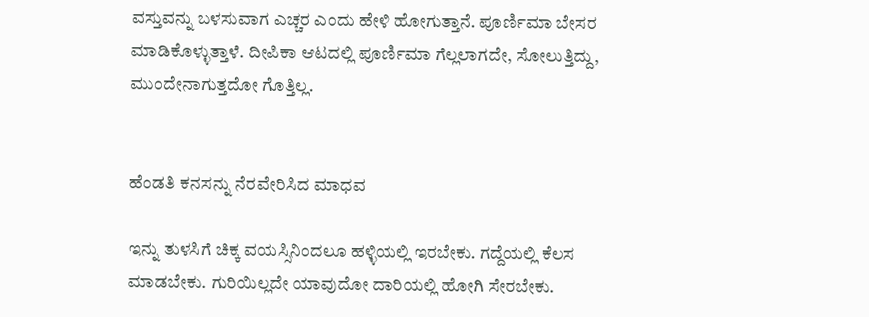ವಸ್ತುವನ್ನು ಬಳಸುವಾಗ ಎಚ್ಚರ ಎಂದು ಹೇಳಿ ಹೋಗುತ್ತಾನೆ. ಪೂರ್ಣಿಮಾ ಬೇಸರ ಮಾಡಿಕೊಳ್ಳುತ್ತಾಳೆ. ದೀಪಿಕಾ ಆಟದಲ್ಲಿ ಪೂರ್ಣಿಮಾ ಗೆಲ್ಲಲಾಗದೇ, ಸೋಲುತ್ತಿದ್ದು, ಮುಂದೇನಾಗುತ್ತದೋ ಗೊತ್ತಿಲ್ಲ.


ಹೆಂಡತಿ ಕನಸನ್ನು ನೆರವೇರಿಸಿದ ಮಾಧವ

ಇನ್ನು ತುಳಸಿಗೆ ಚಿಕ್ಕ ವಯಸ್ಸಿನಿಂದಲೂ ಹಳ್ಳಿಯಲ್ಲಿ ಇರಬೇಕು. ಗದ್ದೆಯಲ್ಲಿ ಕೆಲಸ ಮಾಡಬೇಕು. ಗುರಿಯಿಲ್ಲದೇ ಯಾವುದೋ ದಾರಿಯಲ್ಲಿ ಹೋಗಿ ಸೇರಬೇಕು.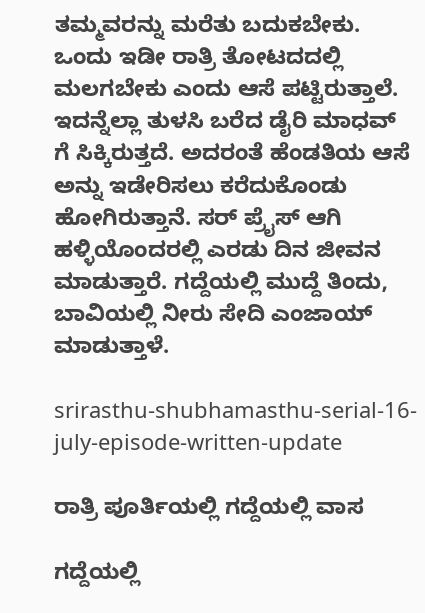ತಮ್ಮವರನ್ನು ಮರೆತು ಬದುಕಬೇಕು. ಒಂದು ಇಡೀ ರಾತ್ರಿ ತೋಟದದಲ್ಲಿ ಮಲಗಬೇಕು ಎಂದು ಆಸೆ ಪಟ್ಟಿರುತ್ತಾಲೆ. ಇದನ್ನೆಲ್ಲಾ ತುಳಸಿ ಬರೆದ ಡೈರಿ ಮಾಧವ್ ಗೆ ಸಿಕ್ಕಿರುತ್ತದೆ. ಅದರಂತೆ ಹೆಂಡತಿಯ ಆಸೆ ಅನ್ನು ಇಡೇರಿಸಲು ಕರೆದುಕೊಂಡು ಹೋಗಿರುತ್ತಾನೆ. ಸರ್ ಪ್ರೈಸ್ ಆಗಿ ಹಳ್ಳಿಯೊಂದರಲ್ಲಿ ಎರಡು ದಿನ ಜೀವನ ಮಾಡುತ್ತಾರೆ. ಗದ್ದೆಯಲ್ಲಿ ಮುದ್ದೆ ತಿಂದು, ಬಾವಿಯಲ್ಲಿ ನೀರು ಸೇದಿ ಎಂಜಾಯ್ ಮಾಡುತ್ತಾಳೆ.

srirasthu-shubhamasthu-serial-16-july-episode-written-update

ರಾತ್ರಿ ಪೂರ್ತಿಯಲ್ಲಿ ಗದ್ದೆಯಲ್ಲಿ ವಾಸ

ಗದ್ದೆಯಲ್ಲಿ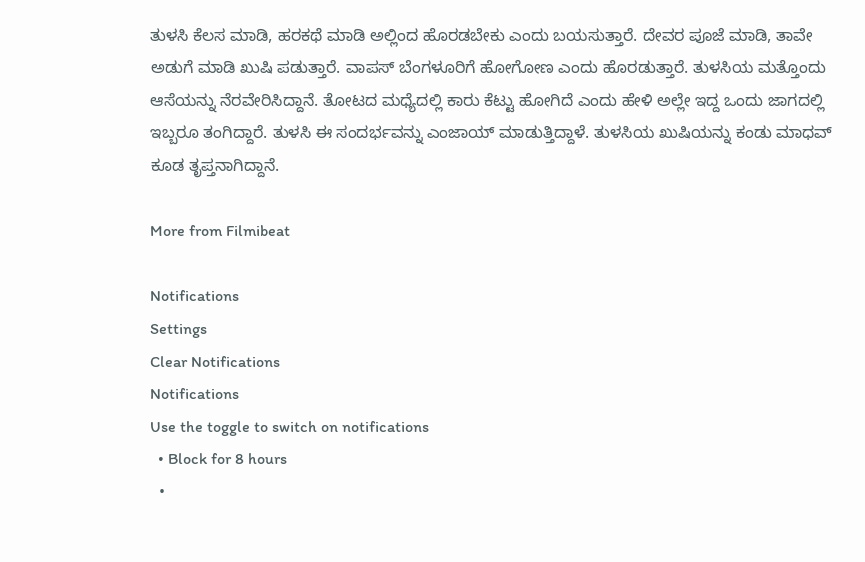ತುಳಸಿ ಕೆಲಸ ಮಾಡಿ, ಹರಕಥೆ ಮಾಡಿ ಅಲ್ಲಿಂದ ಹೊರಡಬೇಕು ಎಂದು ಬಯಸುತ್ತಾರೆ. ದೇವರ ಪೂಜೆ ಮಾಡಿ, ತಾವೇ ಅಡುಗೆ ಮಾಡಿ ಖುಷಿ ಪಡುತ್ತಾರೆ. ವಾಪಸ್ ಬೆಂಗಳೂರಿಗೆ ಹೋಗೋಣ ಎಂದು ಹೊರಡುತ್ತಾರೆ. ತುಳಸಿಯ ಮತ್ತೊಂದು ಆಸೆಯನ್ನು ನೆರವೇರಿಸಿದ್ದಾನೆ. ತೋಟದ ಮಧ್ಯೆದಲ್ಲಿ ಕಾರು ಕೆಟ್ಟು ಹೋಗಿದೆ ಎಂದು ಹೇಳಿ ಅಲ್ಲೇ ಇದ್ದ ಒಂದು ಜಾಗದಲ್ಲಿ ಇಬ್ಬರೂ ತಂಗಿದ್ದಾರೆ. ತುಳಸಿ ಈ ಸಂದರ್ಭವನ್ನು ಎಂಜಾಯ್ ಮಾಡುತ್ತಿದ್ದಾಳೆ. ತುಳಸಿಯ ಖುಷಿಯನ್ನು ಕಂಡು ಮಾಧವ್ ಕೂಡ ತೃಪ್ತನಾಗಿದ್ದಾನೆ.

More from Filmibeat

Notifications
Settings
Clear Notifications
Notifications
Use the toggle to switch on notifications
  • Block for 8 hours
  •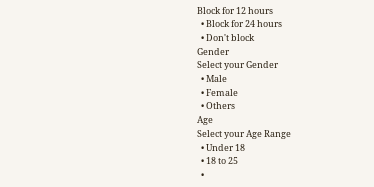Block for 12 hours
  • Block for 24 hours
  • Don't block
Gender
Select your Gender
  • Male
  • Female
  • Others
Age
Select your Age Range
  • Under 18
  • 18 to 25
  •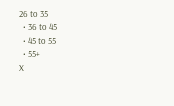26 to 35
  • 36 to 45
  • 45 to 55
  • 55+
X